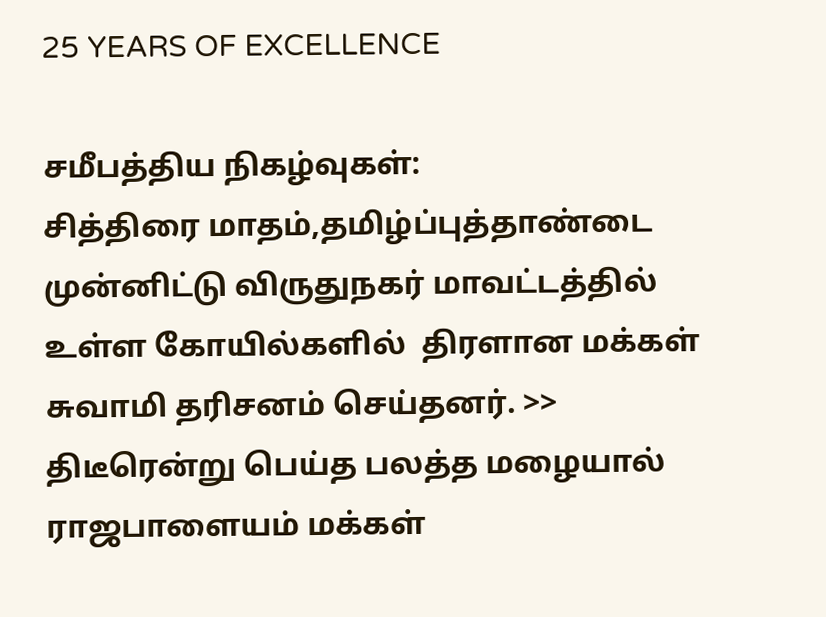25 YEARS OF EXCELLENCE

சமீபத்திய நிகழ்வுகள்:
சித்திரை மாதம்,தமிழ்ப்புத்தாண்டை முன்னிட்டு விருதுநகர் மாவட்டத்தில் உள்ள கோயில்களில்  திரளான மக்கள் சுவாமி தரிசனம் செய்தனர். >> திடீரென்று பெய்த பலத்த மழையால்  ராஜபாளையம் மக்கள்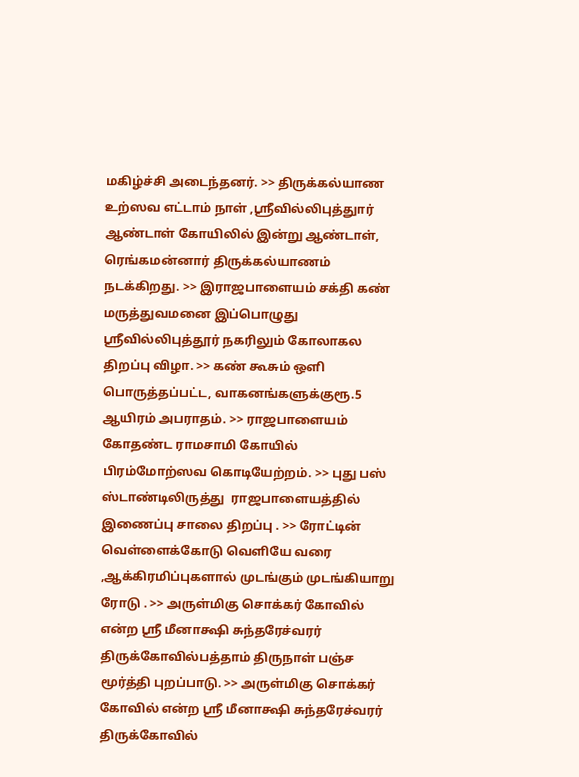மகிழ்ச்சி அடைந்தனர். >> திருக்கல்யாண உற்ஸவ எட்டாம் நாள் ,ஸ்ரீவில்லிபுத்துார் ஆண்டாள் கோயிலில் இன்று ஆண்டாள், ரெங்கமன்னார் திருக்கல்யாணம் நடக்கிறது. >> இராஜபாளையம் சக்தி கண் மருத்துவமனை இப்பொழுது ஸ்ரீவில்லிபுத்தூர் நகரிலும் கோலாகல திறப்பு விழா. >> கண் கூசும் ஒளி பொருத்தப்பட்ட, வாகனங்களுக்குரூ.5 ஆயிரம் அபராதம். >> ராஜபாளையம் கோதண்ட ராமசாமி கோயில்  பிரம்மோற்ஸவ கொடியேற்றம். >> புது பஸ் ஸ்டாண்டிலிருத்து  ராஜபாளையத்தில் இணைப்பு சாலை திறப்பு . >> ரோட்டின் வெள்ளைக்கோடு வெளியே வரை ,ஆக்கிரமிப்புகளால் முடங்கும் முடங்கியாறு ரோடு . >> அருள்மிகு சொக்கர் கோவில் என்ற ஸ்ரீ மீனாக்ஷி சுந்தரேச்வரர் திருக்கோவில்பத்தாம் திருநாள் பஞ்ச மூர்த்தி புறப்பாடு. >> அருள்மிகு சொக்கர் கோவில் என்ற ஸ்ரீ மீனாக்ஷி சுந்தரேச்வரர் திருக்கோவில்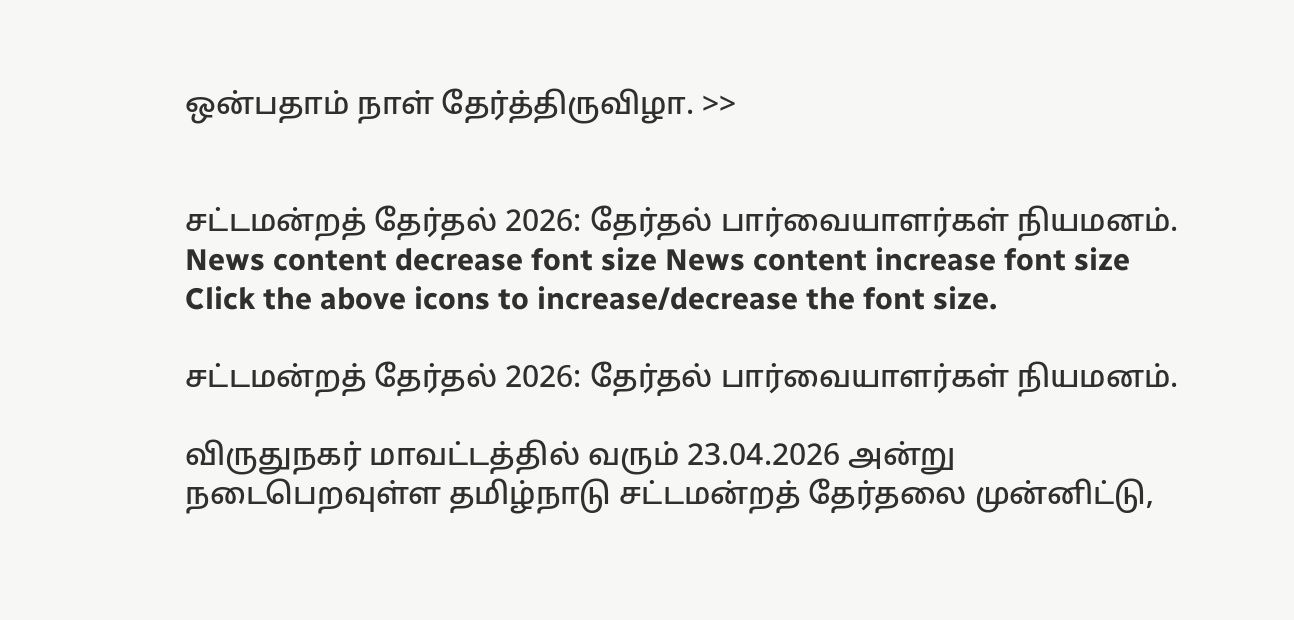ஒன்பதாம் நாள் தேர்த்திருவிழா. >>


சட்டமன்றத் தேர்தல் 2026: தேர்தல் பார்வையாளர்கள் நியமனம்.
News content decrease font size News content increase font size
Click the above icons to increase/decrease the font size.

சட்டமன்றத் தேர்தல் 2026: தேர்தல் பார்வையாளர்கள் நியமனம்.

விருதுநகர் மாவட்டத்தில் வரும் 23.04.2026 அன்று நடைபெறவுள்ள தமிழ்நாடு சட்டமன்றத் தேர்தலை முன்னிட்டு,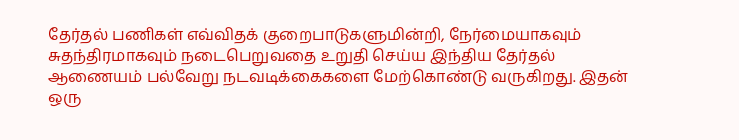தேர்தல் பணிகள் எவ்விதக் குறைபாடுகளுமின்றி, நேர்மையாகவும் சுதந்திரமாகவும் நடைபெறுவதை உறுதி செய்ய இந்திய தேர்தல் ஆணையம் பல்வேறு நடவடிக்கைகளை மேற்கொண்டு வருகிறது. இதன் ஒரு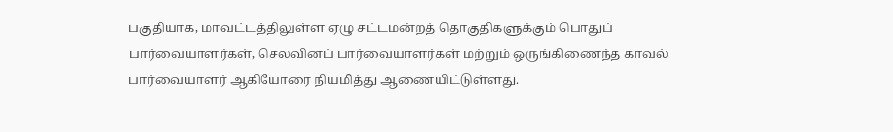பகுதியாக, மாவட்டத்திலுள்ள ஏழு சட்டமன்றத் தொகுதிகளுக்கும் பொதுப் பார்வையாளர்கள், செலவினப் பார்வையாளர்கள் மற்றும் ஒருங்கிணைந்த காவல் பார்வையாளர் ஆகியோரை நியமித்து ஆணையிட்டுள்ளது.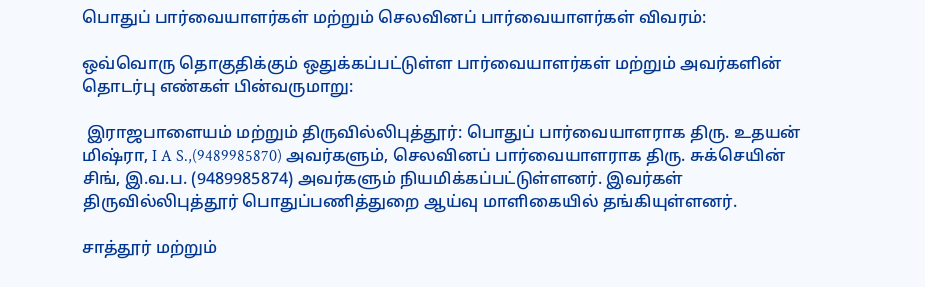பொதுப் பார்வையாளர்கள் மற்றும் செலவினப் பார்வையாளர்கள் விவரம்:

ஒவ்வொரு தொகுதிக்கும் ஒதுக்கப்பட்டுள்ள பார்வையாளர்கள் மற்றும் அவர்களின் தொடர்பு எண்கள் பின்வருமாறு:

 இராஜபாளையம் மற்றும் திருவில்லிபுத்தூர்: பொதுப் பார்வையாளராக திரு. உதயன் மிஷ்ரா, I A S.,(9489985870) அவர்களும், செலவினப் பார்வையாளராக திரு. சுக்செயின் சிங், இ.வ.ப. (9489985874) அவர்களும் நியமிக்கப்பட்டுள்ளனர். இவர்கள் திருவில்லிபுத்தூர் பொதுப்பணித்துறை ஆய்வு மாளிகையில் தங்கியுள்ளனர்.

சாத்தூர் மற்றும்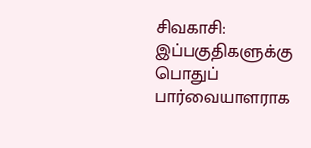சிவகாசி: இப்பகுதிகளுக்கு பொதுப் பார்வையாளராக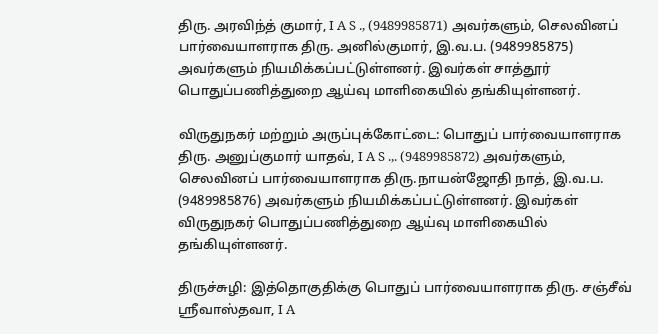திரு. அரவிந்த் குமார், I A S ., (9489985871) அவர்களும், செலவினப் பார்வையாளராக திரு. அனில்குமார், இ.வ.ப. (9489985875) அவர்களும் நியமிக்கப்பட்டுள்ளனர். இவர்கள் சாத்தூர் பொதுப்பணித்துறை ஆய்வு மாளிகையில் தங்கியுள்ளனர்.

விருதுநகர் மற்றும் அருப்புக்கோட்டை: பொதுப் பார்வையாளராக திரு. அனுப்குமார் யாதவ், I A S .,. (9489985872) அவர்களும், செலவினப் பார்வையாளராக திரு.நாயன்ஜோதி நாத், இ.வ.ப. (9489985876) அவர்களும் நியமிக்கப்பட்டுள்ளனர். இவர்கள் விருதுநகர் பொதுப்பணித்துறை ஆய்வு மாளிகையில் தங்கியுள்ளனர்.

திருச்சுழி: இத்தொகுதிக்கு பொதுப் பார்வையாளராக திரு. சஞ்சீவ் ஸ்ரீவாஸ்தவா, I A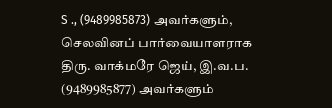S ., (9489985873) அவர்களும், செலவினப் பார்வையாளராக திரு. வாக்மரே ஜெய், இ.வ.ப. (9489985877) அவர்களும்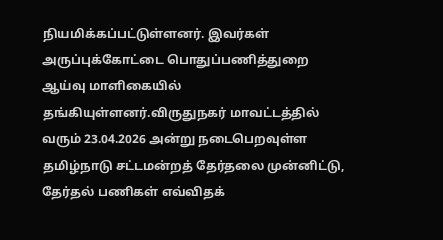நியமிக்கப்பட்டுள்ளனர். இவர்கள் அருப்புக்கோட்டை பொதுப்பணித்துறை ஆய்வு மாளிகையில் தங்கியுள்ளனர்.விருதுநகர் மாவட்டத்தில் வரும் 23.04.2026 அன்று நடைபெறவுள்ள தமிழ்நாடு சட்டமன்றத் தேர்தலை முன்னிட்டு, தேர்தல் பணிகள் எவ்விதக்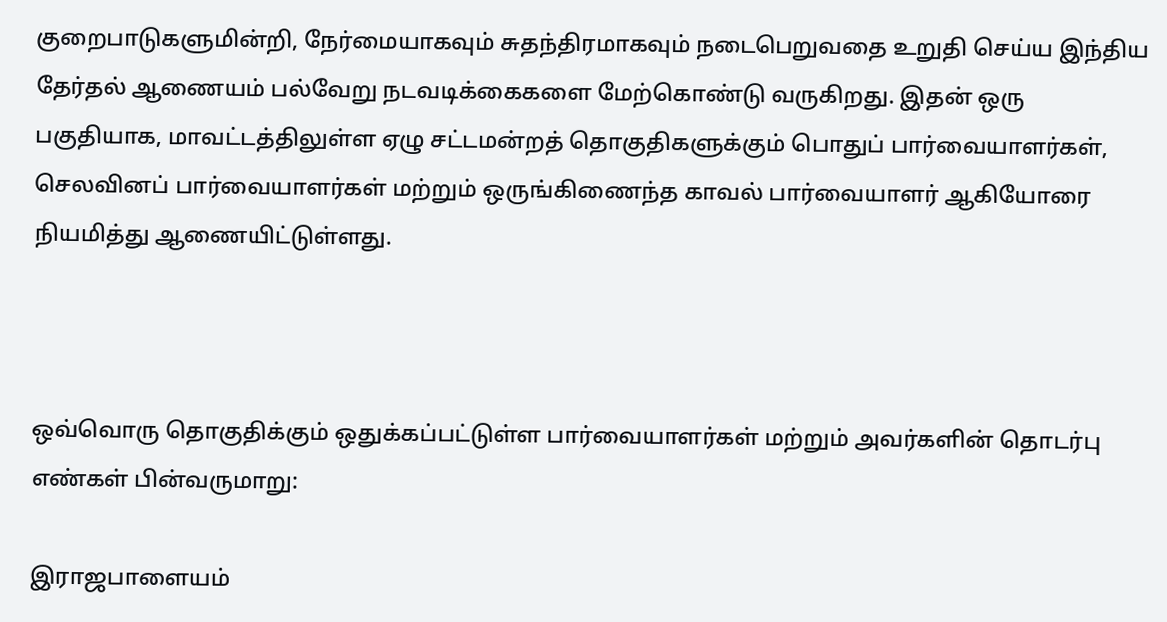குறைபாடுகளுமின்றி, நேர்மையாகவும் சுதந்திரமாகவும் நடைபெறுவதை உறுதி செய்ய இந்திய தேர்தல் ஆணையம் பல்வேறு நடவடிக்கைகளை மேற்கொண்டு வருகிறது. இதன் ஒரு பகுதியாக, மாவட்டத்திலுள்ள ஏழு சட்டமன்றத் தொகுதிகளுக்கும் பொதுப் பார்வையாளர்கள், செலவினப் பார்வையாளர்கள் மற்றும் ஒருங்கிணைந்த காவல் பார்வையாளர் ஆகியோரை நியமித்து ஆணையிட்டுள்ளது.



ஒவ்வொரு தொகுதிக்கும் ஒதுக்கப்பட்டுள்ள பார்வையாளர்கள் மற்றும் அவர்களின் தொடர்பு எண்கள் பின்வருமாறு:

இராஜபாளையம்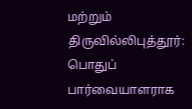மற்றும் திருவில்லிபுத்தூர்: பொதுப் பார்வையாளராக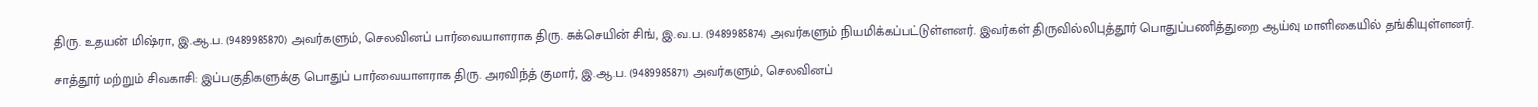திரு. உதயன் மிஷ்ரா, இ.ஆ.ப. (9489985870) அவர்களும், செலவினப் பார்வையாளராக திரு. சுக்செயின் சிங், இ.வ.ப. (9489985874) அவர்களும் நியமிக்கப்பட்டுள்ளனர். இவர்கள் திருவில்லிபுத்தூர் பொதுப்பணித்துறை ஆய்வு மாளிகையில் தங்கியுள்ளனர்.

சாத்தூர் மற்றும் சிவகாசி: இப்பகுதிகளுக்கு பொதுப் பார்வையாளராக திரு. அரவிந்த் குமார், இ.ஆ.ப. (9489985871) அவர்களும், செலவினப்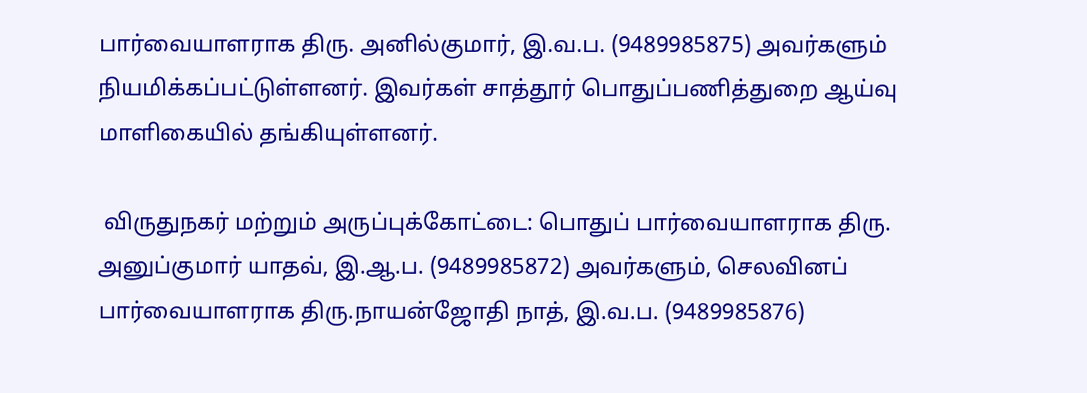பார்வையாளராக திரு. அனில்குமார், இ.வ.ப. (9489985875) அவர்களும் நியமிக்கப்பட்டுள்ளனர். இவர்கள் சாத்தூர் பொதுப்பணித்துறை ஆய்வு மாளிகையில் தங்கியுள்ளனர்.

 விருதுநகர் மற்றும் அருப்புக்கோட்டை: பொதுப் பார்வையாளராக திரு. அனுப்குமார் யாதவ், இ.ஆ.ப. (9489985872) அவர்களும், செலவினப் பார்வையாளராக திரு.நாயன்ஜோதி நாத், இ.வ.ப. (9489985876)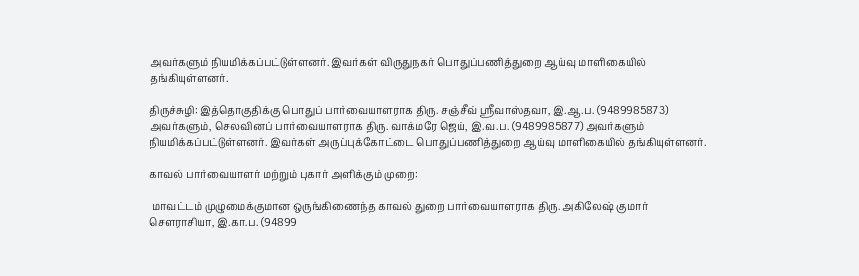அவர்களும் நியமிக்கப்பட்டுள்ளனர். இவர்கள் விருதுநகர் பொதுப்பணித்துறை ஆய்வு மாளிகையில் தங்கியுள்ளனர்.

திருச்சுழி: இத்தொகுதிக்கு பொதுப் பார்வையாளராக திரு. சஞ்சீவ் ஸ்ரீவாஸ்தவா, இ.ஆ.ப. (9489985873) அவர்களும், செலவினப் பார்வையாளராக திரு. வாக்மரே ஜெய், இ.வ.ப. (9489985877) அவர்களும் நியமிக்கப்பட்டுள்ளனர். இவர்கள் அருப்புக்கோட்டை பொதுப்பணித்துறை ஆய்வு மாளிகையில் தங்கியுள்ளனர்.

காவல் பார்வையாளர் மற்றும் புகார் அளிக்கும் முறை:

 மாவட்டம் முழுமைக்குமான ஒருங்கிணைந்த காவல் துறை பார்வையாளராக திரு. அகிலேஷ் குமார் சௌராசியா, இ.கா.ப. (94899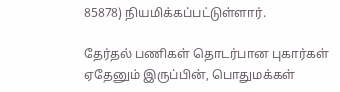85878) நியமிக்கப்பட்டுள்ளார்.

தேர்தல் பணிகள் தொடர்பான புகார்கள் ஏதேனும் இருப்பின், பொதுமக்கள்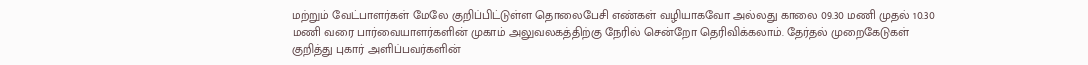மற்றும் வேட்பாளர்கள் மேலே குறிப்பிட்டுள்ள தொலைபேசி எண்கள் வழியாகவோ அல்லது காலை 09.30 மணி முதல் 10.30 மணி வரை பார்வையாளர்களின் முகாம் அலுவலகத்திற்கு நேரில் சென்றோ தெரிவிக்கலாம். தேர்தல் முறைகேடுகள் குறித்து புகார் அளிப்பவர்களின்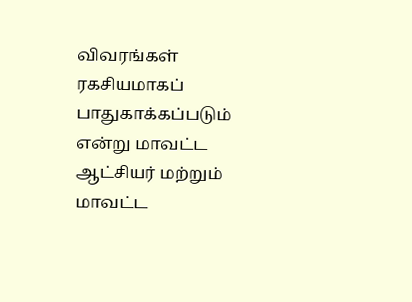விவரங்கள் ரகசியமாகப் பாதுகாக்கப்படும் என்று மாவட்ட ஆட்சியர் மற்றும் மாவட்ட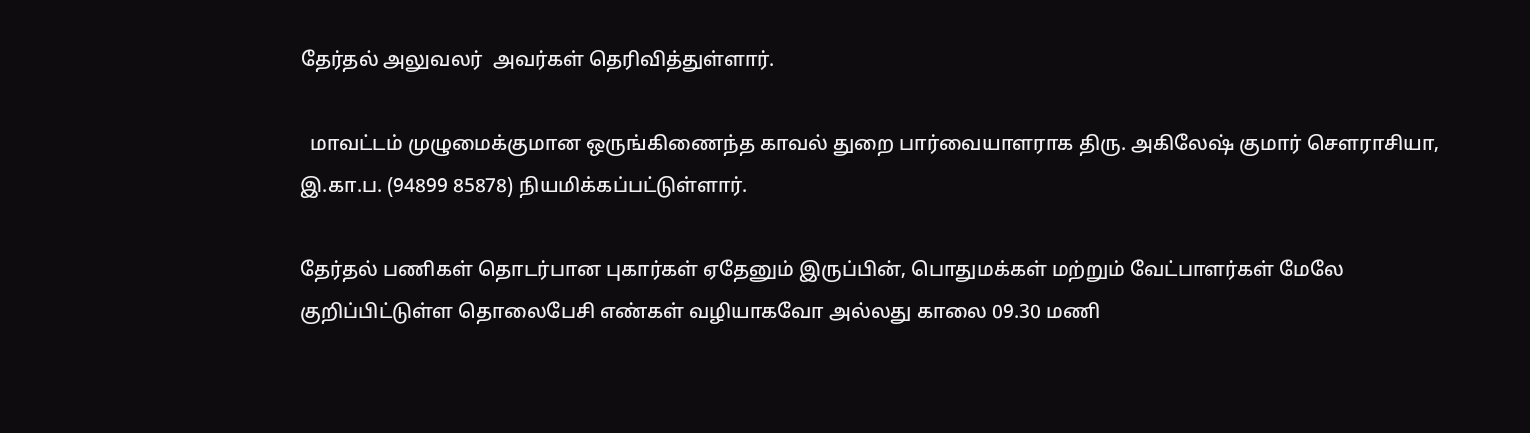தேர்தல் அலுவலர்  அவர்கள் தெரிவித்துள்ளார்.

  மாவட்டம் முழுமைக்குமான ஒருங்கிணைந்த காவல் துறை பார்வையாளராக திரு. அகிலேஷ் குமார் சௌராசியா, இ.கா.ப. (94899 85878) நியமிக்கப்பட்டுள்ளார்.

தேர்தல் பணிகள் தொடர்பான புகார்கள் ஏதேனும் இருப்பின், பொதுமக்கள் மற்றும் வேட்பாளர்கள் மேலே குறிப்பிட்டுள்ள தொலைபேசி எண்கள் வழியாகவோ அல்லது காலை 09.30 மணி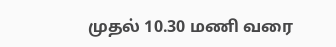முதல் 10.30 மணி வரை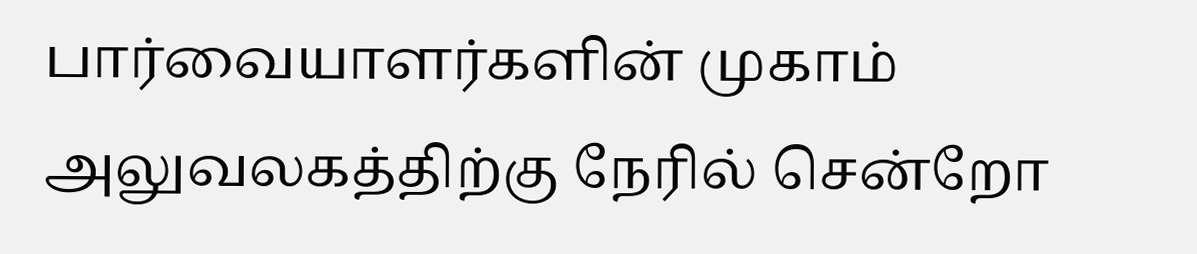பார்வையாளர்களின் முகாம் அலுவலகத்திற்கு நேரில் சென்றோ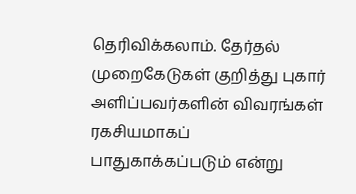தெரிவிக்கலாம். தேர்தல் முறைகேடுகள் குறித்து புகார் அளிப்பவர்களின் விவரங்கள் ரகசியமாகப் பாதுகாக்கப்படும் என்று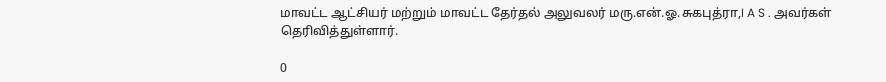மாவட்ட ஆட்சியர் மற்றும் மாவட்ட தேர்தல் அலுவலர் மரு.என்.ஓ.சுகபுத்ரா,I A S . அவர்கள் தெரிவித்துள்ளார்.

0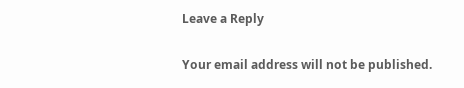Leave a Reply

Your email address will not be published.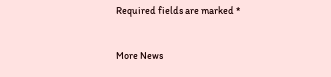Required fields are marked *


More News